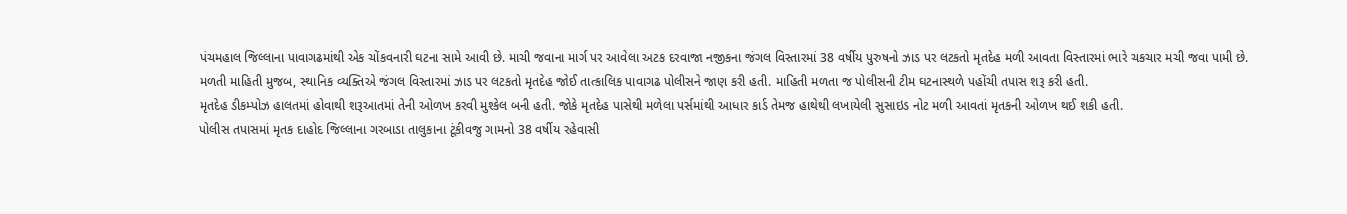પંચમહાલ જિલ્લાના પાવાગઢમાંથી એક ચોંકવનારી ઘટના સામે આવી છે. માચી જવાના માર્ગ પર આવેલા અટક દરવાજા નજીકના જંગલ વિસ્તારમાં 38 વર્ષીય પુરુષનો ઝાડ પર લટકતો મૃતદેહ મળી આવતા વિસ્તારમાં ભારે ચકચાર મચી જવા પામી છે.
મળતી માહિતી મુજબ, સ્થાનિક વ્યક્તિએ જંગલ વિસ્તારમાં ઝાડ પર લટકતો મૃતદેહ જોઈ તાત્કાલિક પાવાગઢ પોલીસને જાણ કરી હતી. માહિતી મળતા જ પોલીસની ટીમ ઘટનાસ્થળે પહોંચી તપાસ શરૂ કરી હતી.
મૃતદેહ ડીકમ્પોઝ હાલતમાં હોવાથી શરૂઆતમાં તેની ઓળખ કરવી મુશ્કેલ બની હતી. જોકે મૃતદેહ પાસેથી મળેલા પર્સમાંથી આધાર કાર્ડ તેમજ હાથેથી લખાયેલી સુસાઇડ નોટ મળી આવતાં મૃતકની ઓળખ થઈ શકી હતી.
પોલીસ તપાસમાં મૃતક દાહોદ જિલ્લાના ગરબાડા તાલુકાના ટૂંકીવજુ ગામનો 38 વર્ષીય રહેવાસી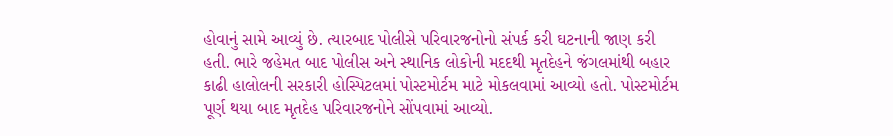હોવાનું સામે આવ્યું છે. ત્યારબાદ પોલીસે પરિવારજનોનો સંપર્ક કરી ઘટનાની જાણ કરી હતી. ભારે જહેમત બાદ પોલીસ અને સ્થાનિક લોકોની મદદથી મૃતદેહને જંગલમાંથી બહાર કાઢી હાલોલની સરકારી હોસ્પિટલમાં પોસ્ટમોર્ટમ માટે મોકલવામાં આવ્યો હતો. પોસ્ટમોર્ટમ પૂર્ણ થયા બાદ મૃતદેહ પરિવારજનોને સોંપવામાં આવ્યો.